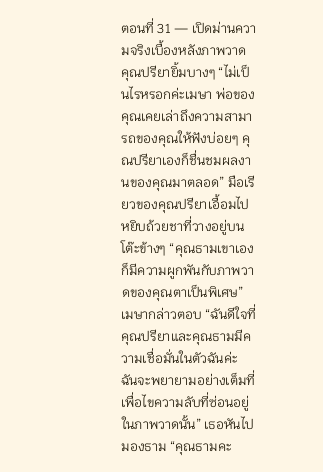ตอนที่ 31 — เปิดม่านความจริงเบื้องหลังภาพวาด
คุณปรียายิ้มบางๆ “ไม่เป็นไรหรอกค่ะเมษา พ่อของคุณเคยเล่าถึงความสามารถของคุณให้ฟังบ่อยๆ คุณปรียาเองก็ชื่นชมผลงานของคุณมาตลอด” มือเรียวของคุณปรียาเอื้อมไปหยิบถ้วยชาที่วางอยู่บนโต๊ะข้างๆ “คุณธามเขาเองก็มีความผูกพันกับภาพวาดของคุณตาเป็นพิเศษ”
เมษากล่าวตอบ “ฉันดีใจที่คุณปรียาและคุณธามมีความเชื่อมั่นในตัวฉันค่ะ ฉันจะพยายามอย่างเต็มที่เพื่อไขความลับที่ซ่อนอยู่ในภาพวาดนั้น” เธอหันไปมองธาม “คุณธามคะ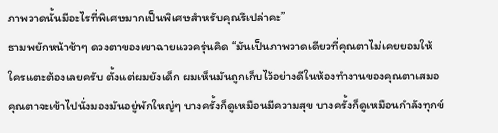ภาพวาดนั้นมีอะไรที่พิเศษมากเป็นพิเศษสำหรับคุณรึเปล่าคะ”
ธามพยักหน้าช้าๆ ดวงตาของเขาฉายแววครุ่นคิด “มันเป็นภาพวาดเดียวที่คุณตาไม่เคยยอมให้ใครแตะต้องเลยครับ ตั้งแต่ผมยังเด็ก ผมเห็นมันถูกเก็บไว้อย่างดีในห้องทำงานของคุณตาเสมอ คุณตาจะเข้าไปนั่งมองมันอยู่พักใหญ่ๆ บางครั้งก็ดูเหมือนมีความสุข บางครั้งก็ดูเหมือนกำลังทุกข์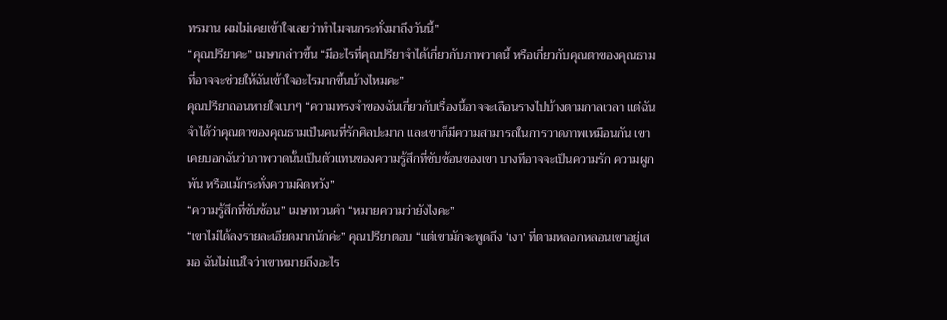ทรมาน ผมไม่เคยเข้าใจเลยว่าทำไมจนกระทั่งมาถึงวันนี้”
“คุณปรียาคะ” เมษากล่าวขึ้น “มีอะไรที่คุณปรียาจำได้เกี่ยวกับภาพวาดนี้ หรือเกี่ยวกับคุณตาของคุณธาม ที่อาจจะช่วยให้ฉันเข้าใจอะไรมากขึ้นบ้างไหมคะ”
คุณปรียาถอนหายใจเบาๆ “ความทรงจำของฉันเกี่ยวกับเรื่องนี้อาจจะเลือนรางไปบ้างตามกาลเวลา แต่ฉันจำได้ว่าคุณตาของคุณธามเป็นคนที่รักศิลปะมาก และเขาก็มีความสามารถในการวาดภาพเหมือนกัน เขาเคยบอกฉันว่าภาพวาดนั้นเป็นตัวแทนของความรู้สึกที่ซับซ้อนของเขา บางทีอาจจะเป็นความรัก ความผูกพัน หรือแม้กระทั่งความผิดหวัง”
“ความรู้สึกที่ซับซ้อน” เมษาทวนคำ “หมายความว่ายังไงคะ”
“เขาไม่ได้ลงรายละเอียดมากนักค่ะ” คุณปรียาตอบ “แต่เขามักจะพูดถึง ‘เงา’ ที่ตามหลอกหลอนเขาอยู่เสมอ ฉันไม่แน่ใจว่าเขาหมายถึงอะไร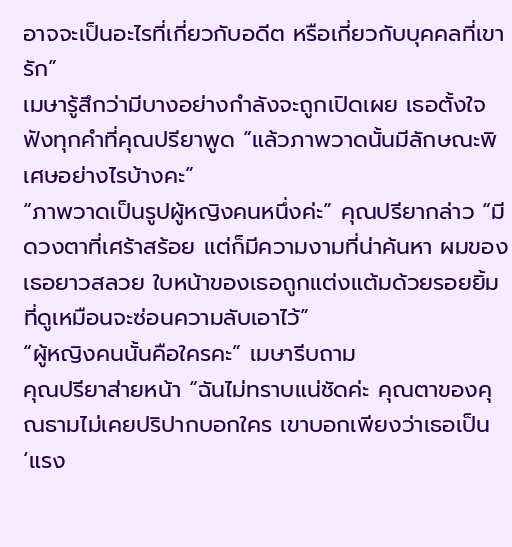อาจจะเป็นอะไรที่เกี่ยวกับอดีต หรือเกี่ยวกับบุคคลที่เขารัก”
เมษารู้สึกว่ามีบางอย่างกำลังจะถูกเปิดเผย เธอตั้งใจฟังทุกคำที่คุณปรียาพูด “แล้วภาพวาดนั้นมีลักษณะพิเศษอย่างไรบ้างคะ”
“ภาพวาดเป็นรูปผู้หญิงคนหนึ่งค่ะ” คุณปรียากล่าว “มีดวงตาที่เศร้าสร้อย แต่ก็มีความงามที่น่าค้นหา ผมของเธอยาวสลวย ใบหน้าของเธอถูกแต่งแต้มด้วยรอยยิ้มที่ดูเหมือนจะซ่อนความลับเอาไว้”
“ผู้หญิงคนนั้นคือใครคะ” เมษารีบถาม
คุณปรียาส่ายหน้า “ฉันไม่ทราบแน่ชัดค่ะ คุณตาของคุณธามไม่เคยปริปากบอกใคร เขาบอกเพียงว่าเธอเป็น ‘แรง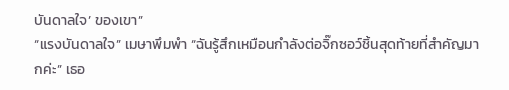บันดาลใจ’ ของเขา”
“แรงบันดาลใจ” เมษาพึมพำ “ฉันรู้สึกเหมือนกำลังต่อจิ๊กซอว์ชิ้นสุดท้ายที่สำคัญมากค่ะ” เธอ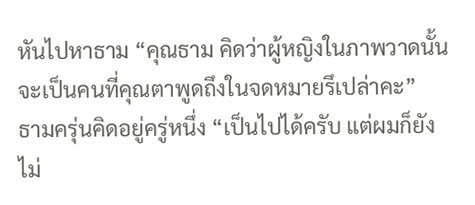หันไปหาธาม “คุณธาม คิดว่าผู้หญิงในภาพวาดนั้น จะเป็นคนที่คุณตาพูดถึงในจดหมายรึเปล่าคะ”
ธามครุ่นคิดอยู่ครู่หนึ่ง “เป็นไปได้ครับ แต่ผมก็ยังไม่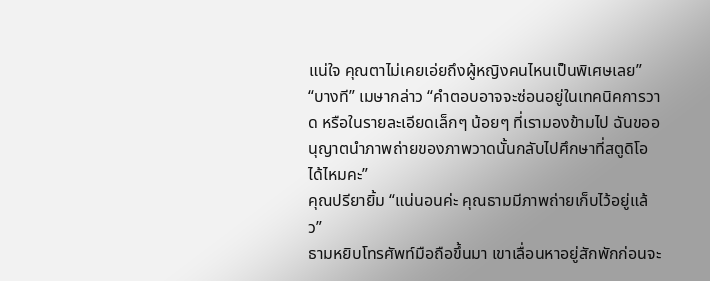แน่ใจ คุณตาไม่เคยเอ่ยถึงผู้หญิงคนไหนเป็นพิเศษเลย”
“บางที” เมษากล่าว “คำตอบอาจจะซ่อนอยู่ในเทคนิคการวาด หรือในรายละเอียดเล็กๆ น้อยๆ ที่เรามองข้ามไป ฉันขออนุญาตนำภาพถ่ายของภาพวาดนั้นกลับไปศึกษาที่สตูดิโอได้ไหมคะ”
คุณปรียายิ้ม “แน่นอนค่ะ คุณธามมีภาพถ่ายเก็บไว้อยู่แล้ว”
ธามหยิบโทรศัพท์มือถือขึ้นมา เขาเลื่อนหาอยู่สักพักก่อนจะ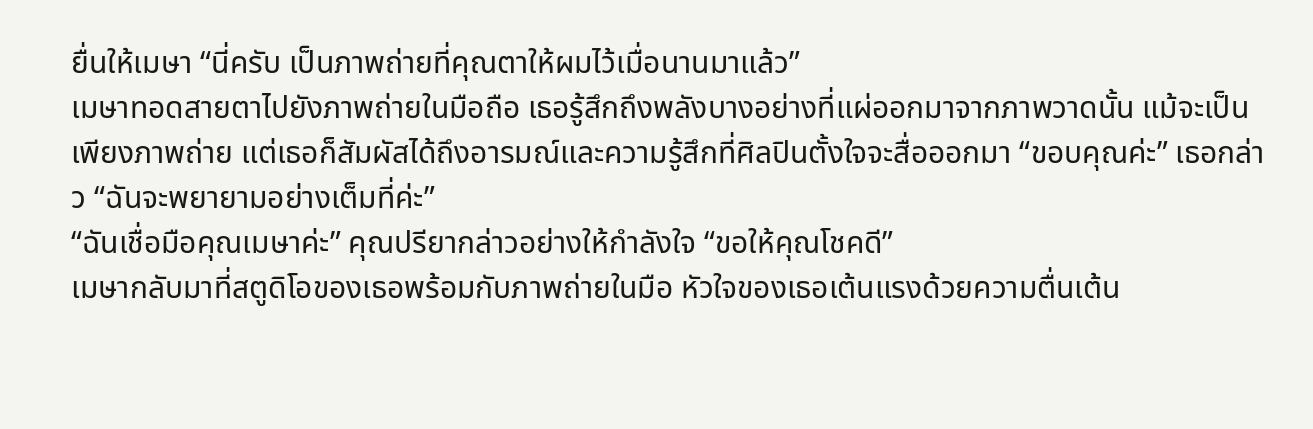ยื่นให้เมษา “นี่ครับ เป็นภาพถ่ายที่คุณตาให้ผมไว้เมื่อนานมาแล้ว”
เมษาทอดสายตาไปยังภาพถ่ายในมือถือ เธอรู้สึกถึงพลังบางอย่างที่แผ่ออกมาจากภาพวาดนั้น แม้จะเป็นเพียงภาพถ่าย แต่เธอก็สัมผัสได้ถึงอารมณ์และความรู้สึกที่ศิลปินตั้งใจจะสื่อออกมา “ขอบคุณค่ะ” เธอกล่าว “ฉันจะพยายามอย่างเต็มที่ค่ะ”
“ฉันเชื่อมือคุณเมษาค่ะ” คุณปรียากล่าวอย่างให้กำลังใจ “ขอให้คุณโชคดี”
เมษากลับมาที่สตูดิโอของเธอพร้อมกับภาพถ่ายในมือ หัวใจของเธอเต้นแรงด้วยความตื่นเต้น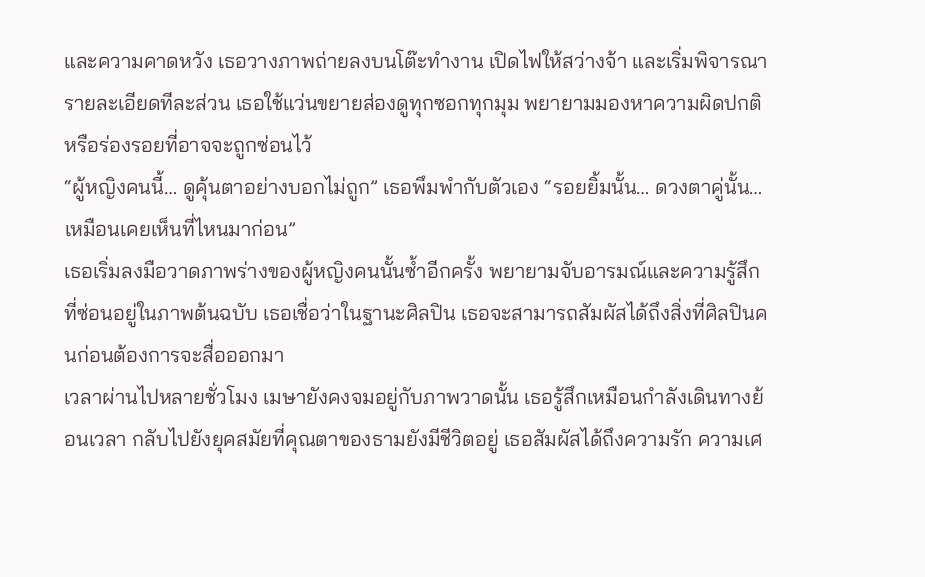และความคาดหวัง เธอวางภาพถ่ายลงบนโต๊ะทำงาน เปิดไฟให้สว่างจ้า และเริ่มพิจารณารายละเอียดทีละส่วน เธอใช้แว่นขยายส่องดูทุกซอกทุกมุม พยายามมองหาความผิดปกติ หรือร่องรอยที่อาจจะถูกซ่อนไว้
“ผู้หญิงคนนี้… ดูคุ้นตาอย่างบอกไม่ถูก” เธอพึมพำกับตัวเอง “รอยยิ้มนั้น… ดวงตาคู่นั้น… เหมือนเคยเห็นที่ไหนมาก่อน”
เธอเริ่มลงมือวาดภาพร่างของผู้หญิงคนนั้นซ้ำอีกครั้ง พยายามจับอารมณ์และความรู้สึกที่ซ่อนอยู่ในภาพต้นฉบับ เธอเชื่อว่าในฐานะศิลปิน เธอจะสามารถสัมผัสได้ถึงสิ่งที่ศิลปินคนก่อนต้องการจะสื่อออกมา
เวลาผ่านไปหลายชั่วโมง เมษายังคงจมอยู่กับภาพวาดนั้น เธอรู้สึกเหมือนกำลังเดินทางย้อนเวลา กลับไปยังยุคสมัยที่คุณตาของธามยังมีชีวิตอยู่ เธอสัมผัสได้ถึงความรัก ความเศ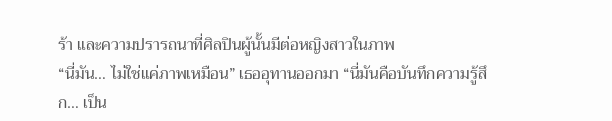ร้า และความปรารถนาที่ศิลปินผู้นั้นมีต่อหญิงสาวในภาพ
“นี่มัน… ไม่ใช่แค่ภาพเหมือน” เธออุทานออกมา “นี่มันคือบันทึกความรู้สึก… เป็น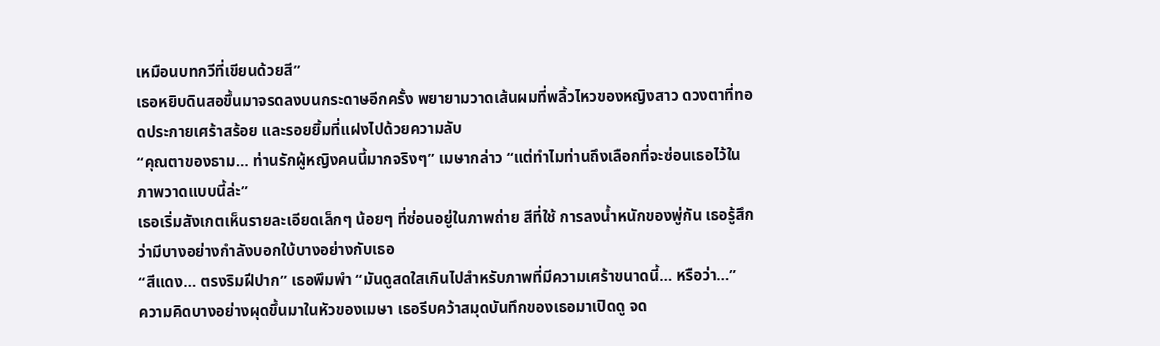เหมือนบทกวีที่เขียนด้วยสี”
เธอหยิบดินสอขึ้นมาจรดลงบนกระดาษอีกครั้ง พยายามวาดเส้นผมที่พลิ้วไหวของหญิงสาว ดวงตาที่ทอดประกายเศร้าสร้อย และรอยยิ้มที่แฝงไปด้วยความลับ
“คุณตาของธาม… ท่านรักผู้หญิงคนนี้มากจริงๆ” เมษากล่าว “แต่ทำไมท่านถึงเลือกที่จะซ่อนเธอไว้ในภาพวาดแบบนี้ล่ะ”
เธอเริ่มสังเกตเห็นรายละเอียดเล็กๆ น้อยๆ ที่ซ่อนอยู่ในภาพถ่าย สีที่ใช้ การลงน้ำหนักของพู่กัน เธอรู้สึกว่ามีบางอย่างกำลังบอกใบ้บางอย่างกับเธอ
“สีแดง… ตรงริมฝีปาก” เธอพึมพำ “มันดูสดใสเกินไปสำหรับภาพที่มีความเศร้าขนาดนี้… หรือว่า…”
ความคิดบางอย่างผุดขึ้นมาในหัวของเมษา เธอรีบคว้าสมุดบันทึกของเธอมาเปิดดู จด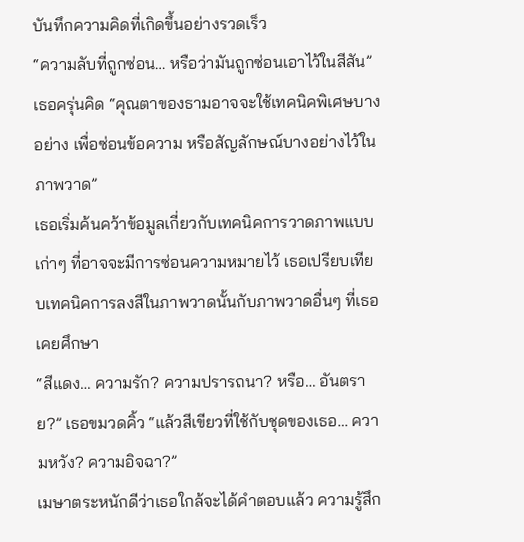บันทึกความคิดที่เกิดขึ้นอย่างรวดเร็ว
“ความลับที่ถูกซ่อน… หรือว่ามันถูกซ่อนเอาไว้ในสีสัน” เธอครุ่นคิด “คุณตาของธามอาจจะใช้เทคนิคพิเศษบางอย่าง เพื่อซ่อนข้อความ หรือสัญลักษณ์บางอย่างไว้ในภาพวาด”
เธอเริ่มค้นคว้าข้อมูลเกี่ยวกับเทคนิคการวาดภาพแบบเก่าๆ ที่อาจจะมีการซ่อนความหมายไว้ เธอเปรียบเทียบเทคนิคการลงสีในภาพวาดนั้นกับภาพวาดอื่นๆ ที่เธอเคยศึกษา
“สีแดง… ความรัก? ความปรารถนา? หรือ… อันตราย?” เธอขมวดคิ้ว “แล้วสีเขียวที่ใช้กับชุดของเธอ… ความหวัง? ความอิจฉา?”
เมษาตระหนักดีว่าเธอใกล้จะได้คำตอบแล้ว ความรู้สึก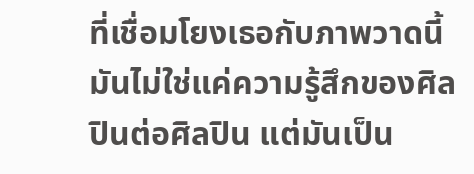ที่เชื่อมโยงเธอกับภาพวาดนี้ มันไม่ใช่แค่ความรู้สึกของศิลปินต่อศิลปิน แต่มันเป็น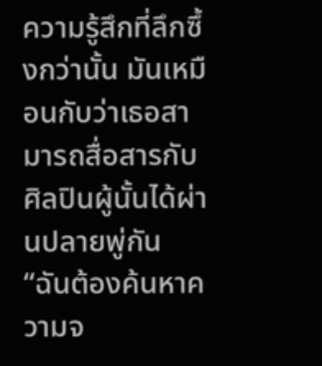ความรู้สึกที่ลึกซึ้งกว่านั้น มันเหมือนกับว่าเธอสามารถสื่อสารกับศิลปินผู้นั้นได้ผ่านปลายพู่กัน
“ฉันต้องค้นหาความจ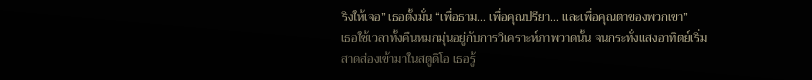ริงให้เจอ” เธอตั้งมั่น “เพื่อธาม… เพื่อคุณปรียา… และเพื่อคุณตาของพวกเขา”
เธอใช้เวลาทั้งคืนหมกมุ่นอยู่กับการวิเคราะห์ภาพวาดนั้น จนกระทั่งแสงอาทิตย์เริ่มสาดส่องเข้ามาในสตูดิโอ เธอรู้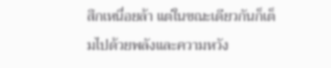สึกเหนื่อยล้า แต่ในขณะเดียวกันก็เต็มไปด้วยพลังและความหวัง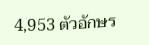4,953 ตัวอักษร